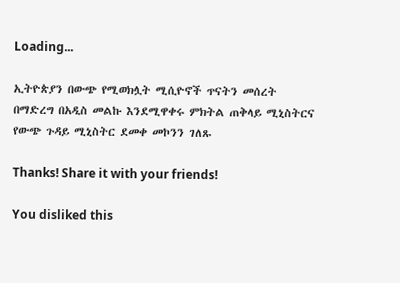Loading...

ኢትዮጵያን በውጭ የሚወክሏት ሚሲዮኖች ጥናትን መሰረት በማድረግ በአዲስ መልኩ እንደሚዋቀሩ ምክትል ጠቅላይ ሚኒስትርና የውጭ ጉዳይ ሚኒስትር ደመቀ መኮንን ገለጹ

Thanks! Share it with your friends!

You disliked this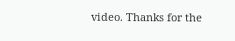video. Thanks for the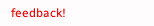feedback!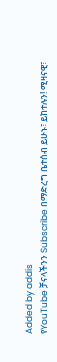Added by addis
የYouTube ቻናላችንን Subscribe በማድረግ ቤተሰብ ይሁኑ፣ ይከተሉን! ሚዛናዊ፣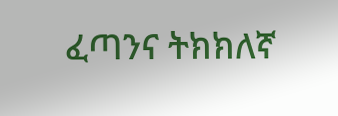ፈጣንና ትክክለኛ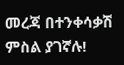መረጃ በተንቀሳቃሽ ምስል ያገኛሉ!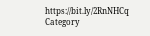https://bit.ly/2RnNHCq
Category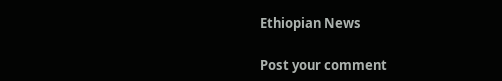Ethiopian News

Post your comment